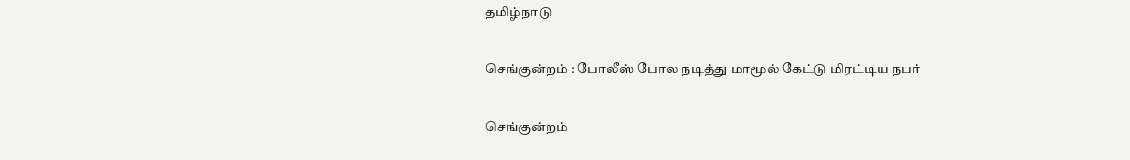தமிழ்நாடு

செங்குன்றம் : போலீஸ் போல நடித்து மாமூல் கேட்டு மிரட்டிய நபர்

செங்குன்றம்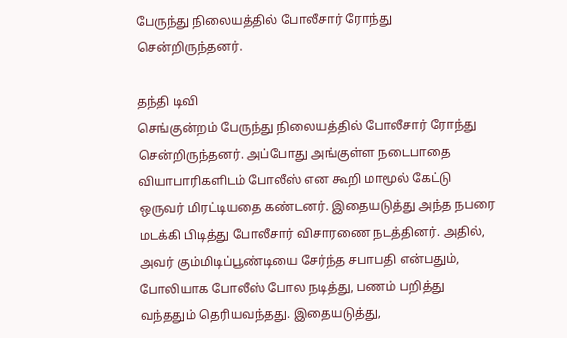பேருந்து நிலையத்தில் போலீசார் ரோந்து சென்றிருந்தனர்.

தந்தி டிவி
செங்குன்றம் பேருந்து நிலையத்தில் போலீசார் ரோந்து சென்றிருந்தனர். அப்போது அங்குள்ள நடைபாதை வியாபாரிகளிடம் போலீஸ் என கூறி மாமூல் கேட்டு ஒருவர் மிரட்டியதை கண்டனர். இதையடுத்து அந்த நபரை மடக்கி பிடித்து போலீசார் விசாரணை நடத்தினர். அதில், அவர் கும்மிடிப்பூண்டியை சேர்ந்த சபாபதி என்பதும், போலியாக போலீஸ் போல நடித்து, பணம் பறித்து வந்ததும் தெரியவந்தது. இதையடுத்து,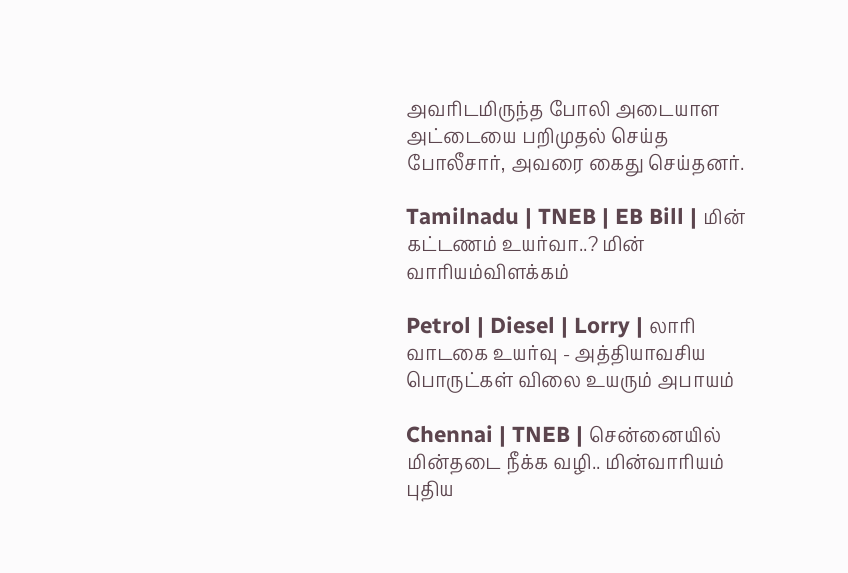அவரிடமிருந்த போலி அடையாள அட்டையை பறிமுதல் செய்த போலீசார், அவரை கைது செய்தனர்.

Tamilnadu | TNEB | EB Bill | மின் கட்டணம் உயர்வா..? மின் வாரியம்விளக்கம்

Petrol | Diesel | Lorry | லாரி வாடகை உயர்வு - அத்தியாவசிய பொருட்கள் விலை உயரும் அபாயம்

Chennai | TNEB | சென்னையில் மின்தடை நீக்க வழி.. மின்வாரியம் புதிய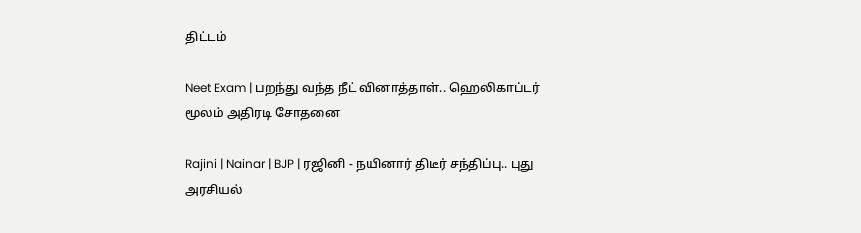திட்டம்

Neet Exam | பறந்து வந்த நீட் வினாத்தாள்.. ஹெலிகாப்டர் மூலம் அதிரடி சோதனை

Rajini | Nainar | BJP | ரஜினி - நயினார் திடீர் சந்திப்பு.. புது அரசியல்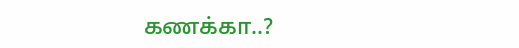கணக்கா..?